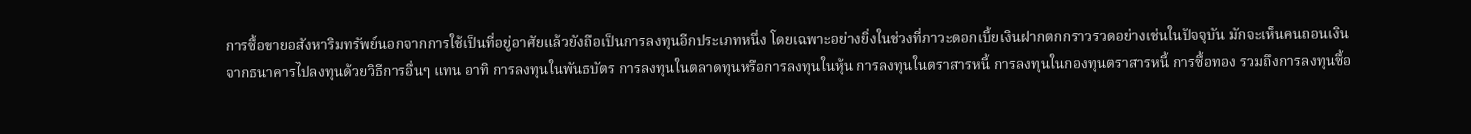การซื้อขายอสังหาริมทรัพย์นอกจากการใช้เป็นที่อยู่อาศัยแล้วยังถือเป็นการลงทุนอีกประเภทหนึ่ง โดยเฉพาะอย่างยิ่งในช่วงที่ภาวะดอกเบี้ยเงินฝากตกกราวรวดอย่างเช่นในปัจจุบัน มักจะเห็นคนถอนเงินจากธนาคารไปลงทุนด้วยวิธีการอื่นๆ แทน อาทิ การลงทุนในพันธบัตร การลงทุนในตลาดทุนหรือการลงทุนในหุ้น การลงทุนในตราสารหนี้ การลงทุนในกองทุนตราสารหนี้ การซื้อทอง รวมถึงการลงทุนซื้อ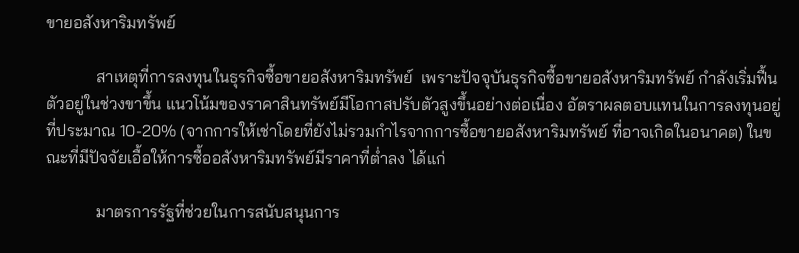ขายอสังหาริมทรัพย์

            สาเหตุที่การลงทุนในธุรกิจซื้อขายอสังหาริมทรัพย์  เพราะปัจจุบันธุรกิจซื้อขายอสังหาริมทรัพย์ กำลังเริ่มฟื้นตัวอยู่ในช่วงขาขึ้น แนวโน้มของราคาสินทรัพย์มีโอกาสปรับตัวสูงขึ้นอย่างต่อเนื่อง อัตราผลตอบแทนในการลงทุนอยู่ที่ประมาณ 10-20% (จากการให้เช่าโดยที่ยังไม่รวมกำไรจากการซื้อขายอสังหาริมทรัพย์ ที่อาจเกิดในอนาคต) ในขณะที่มีปัจจัยเอื้อให้การซื้ออสังหาริมทรัพย์มีราคาที่ต่ำลง ได้แก่

            มาตรการรัฐที่ช่วยในการสนับสนุนการ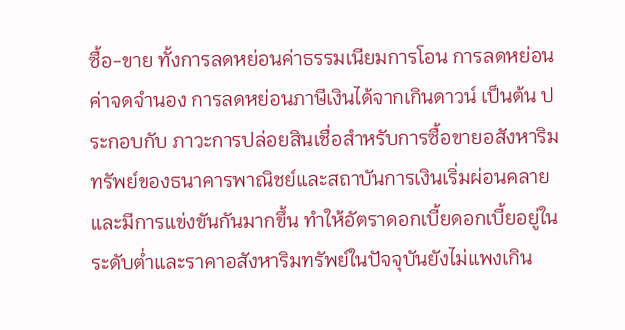ซื้อ-ขาย ทั้งการลดหย่อนค่าธรรมเนียมการโอน การลดหย่อนค่าจดจำนอง การลดหย่อนภาษีเงินได้จากเกินดาวน์ เป็นต้น ประกอบกับ ภาวะการปล่อยสินเชื่อสำหรับการซื้อขายอสังหาริมทรัพย์ของธนาคารพาณิชย์และสถาบันการเงินเริ่มผ่อนคลายและมีการแข่งขันกันมากขึ้น ทำให้อัตราดอกเบี้ยดอกเบี้ยอยู่ในระดับต่ำและราคาอสังหาริมทรัพย์ในปัจจุบันยังไม่แพงเกิน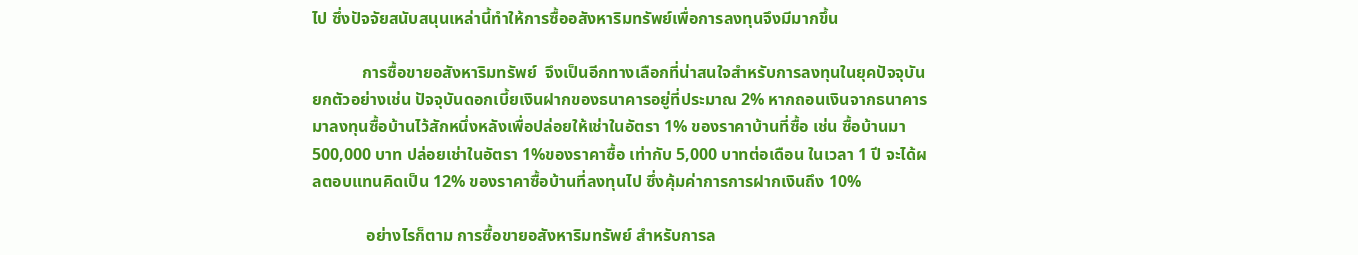ไป ซึ่งปัจจัยสนับสนุนเหล่านี้ทำให้การซื้ออสังหาริมทรัพย์เพื่อการลงทุนจึงมีมากขึ้น

            การซื้อขายอสังหาริมทรัพย์  จึงเป็นอีกทางเลือกที่น่าสนใจสำหรับการลงทุนในยุคปัจจุบัน ยกตัวอย่างเช่น ปัจจุบันดอกเบี้ยเงินฝากของธนาคารอยู่ที่ประมาณ 2% หากถอนเงินจากธนาคารมาลงทุนซื้อบ้านไว้สักหนึ่งหลังเพื่อปล่อยให้เช่าในอัตรา 1% ของราคาบ้านที่ซื้อ เช่น ซื้อบ้านมา 500,000 บาท ปล่อยเช่าในอัตรา 1%ของราคาซื้อ เท่ากับ 5,000 บาทต่อเดือน ในเวลา 1 ปี จะได้ผลตอบแทนคิดเป็น 12% ของราคาซื้อบ้านที่ลงทุนไป ซึ่งคุ้มค่าการการฝากเงินถึง 10%

             อย่างไรก็ตาม การซื้อขายอสังหาริมทรัพย์ สำหรับการล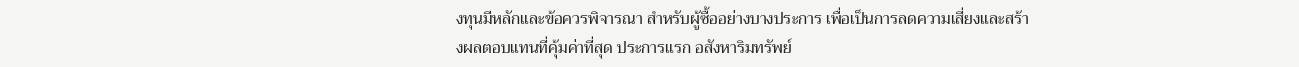งทุนมีหลักและข้อควรพิจารณา สำหรับผู้ซื้ออย่างบางประการ เพื่อเป็นการลดความเสี่ยงและสร้างผลตอบแทนที่คุ้มค่าที่สุด ประการแรก อสังหาริมทรัพย์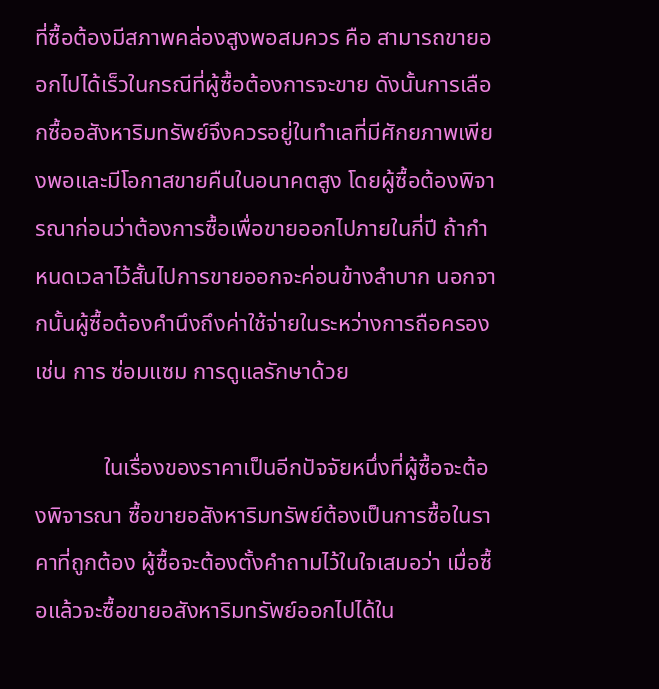ที่ซื้อต้องมีสภาพคล่องสูงพอสมควร คือ สามารถขายออกไปได้เร็วในกรณีที่ผู้ซื้อต้องการจะขาย ดังนั้นการเลือกซื้ออสังหาริมทรัพย์จึงควรอยู่ในทำเลที่มีศักยภาพเพียงพอและมีโอกาสขายคืนในอนาคตสูง โดยผู้ซื้อต้องพิจารณาก่อนว่าต้องการซื้อเพื่อขายออกไปภายในกี่ปี ถ้ากำหนดเวลาไว้สั้นไปการขายออกจะค่อนข้างลำบาก นอกจากนั้นผู้ซื้อต้องคำนึงถึงค่าใช้จ่ายในระหว่างการถือครอง เช่น การ ซ่อมแซม การดูแลรักษาด้วย

            ในเรื่องของราคาเป็นอีกปัจจัยหนึ่งที่ผู้ซื้อจะต้องพิจารณา ซื้อขายอสังหาริมทรัพย์ต้องเป็นการซื้อในราคาที่ถูกต้อง ผู้ซื้อจะต้องตั้งคำถามไว้ในใจเสมอว่า เมื่อซื้อแล้วจะซื้อขายอสังหาริมทรัพย์ออกไปได้ใน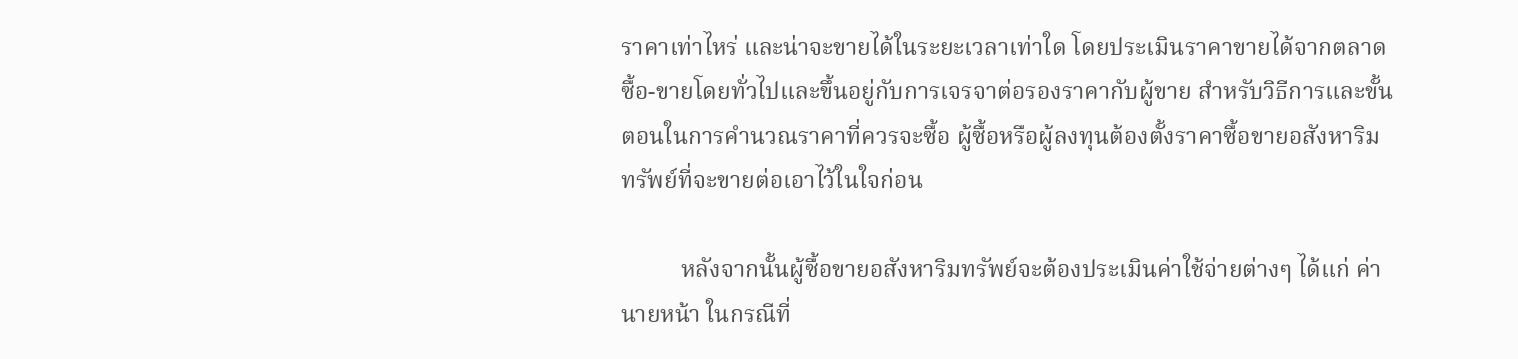ราคาเท่าไหร่ และน่าจะขายได้ในระยะเวลาเท่าใด โดยประเมินราคาขายได้จากตลาดซื้อ-ขายโดยทั่วไปและขึ้นอยู่กับการเจรจาต่อรองราคากับผู้ขาย สำหรับวิธีการและขั้นตอนในการคำนวณราคาที่ควรจะซื้อ ผู้ซื้อหรือผู้ลงทุนต้องตั้งราคาซื้อขายอสังหาริมทรัพย์ที่จะขายต่อเอาไว้ในใจก่อน

          หลังจากนั้นผู้ซื้อขายอสังหาริมทรัพย์จะต้องประเมินค่าใช้จ่ายต่างๆ ได้แก่ ค่านายหน้า ในกรณีที่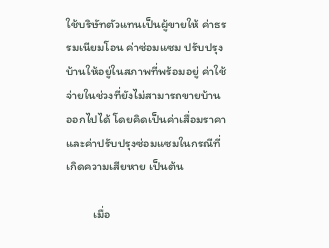ใช้บริษัทตัวแทนเป็นผู้ขายให้ ค่าธรรมเนียมโอน ค่าซ่อมแซม ปรับปรุง บ้านให้อยู่ในสภาพที่พร้อมอยู่ ค่าใช้จ่ายในช่วงที่ยังไม่สามารถขายบ้านออกไปได้ โดยคิดเป็นค่าเสื่อมราคา และค่าปรับปรุงซ่อมแซมในกรณีที่เกิดความเสียหาย เป็นต้น

          เมื่อ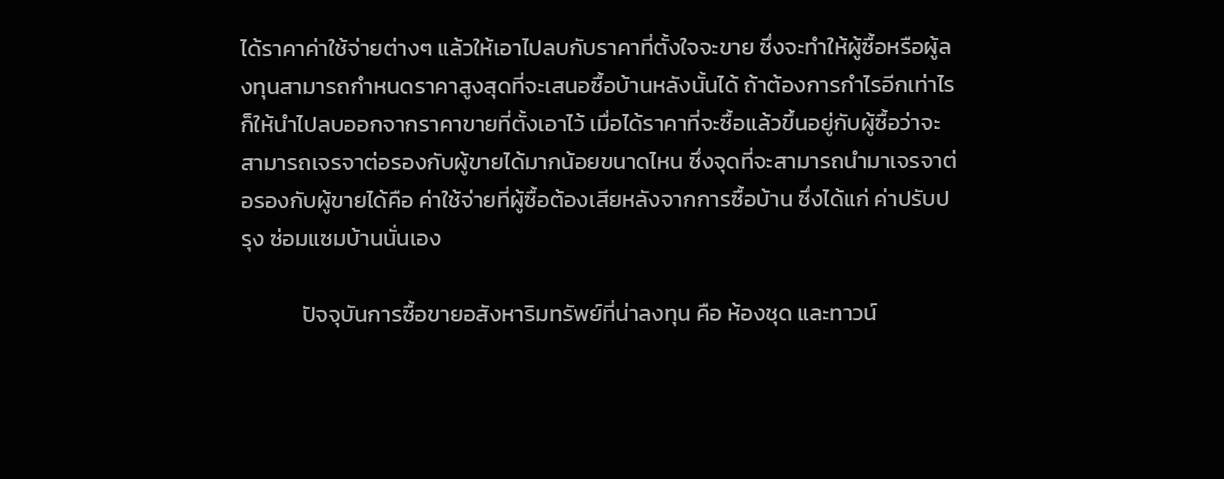ได้ราคาค่าใช้จ่ายต่างๆ แล้วให้เอาไปลบกับราคาที่ตั้งใจจะขาย ซึ่งจะทำให้ผู้ซื้อหรือผู้ลงทุนสามารถกำหนดราคาสูงสุดที่จะเสนอซื้อบ้านหลังนั้นได้ ถ้าต้องการกำไรอีกเท่าไรก็ให้นำไปลบออกจากราคาขายที่ตั้งเอาไว้ เมื่อได้ราคาที่จะซื้อแล้วขึ้นอยู่กับผู้ซื้อว่าจะสามารถเจรจาต่อรองกับผู้ขายได้มากน้อยขนาดไหน ซึ่งจุดที่จะสามารถนำมาเจรจาต่อรองกับผู้ขายได้คือ ค่าใช้จ่ายที่ผู้ซื้อต้องเสียหลังจากการซื้อบ้าน ซึ่งได้แก่ ค่าปรับปรุง ซ่อมแซมบ้านนั่นเอง

            ปัจจุบันการซื้อขายอสังหาริมทรัพย์ที่น่าลงทุน คือ ห้องชุด และทาวน์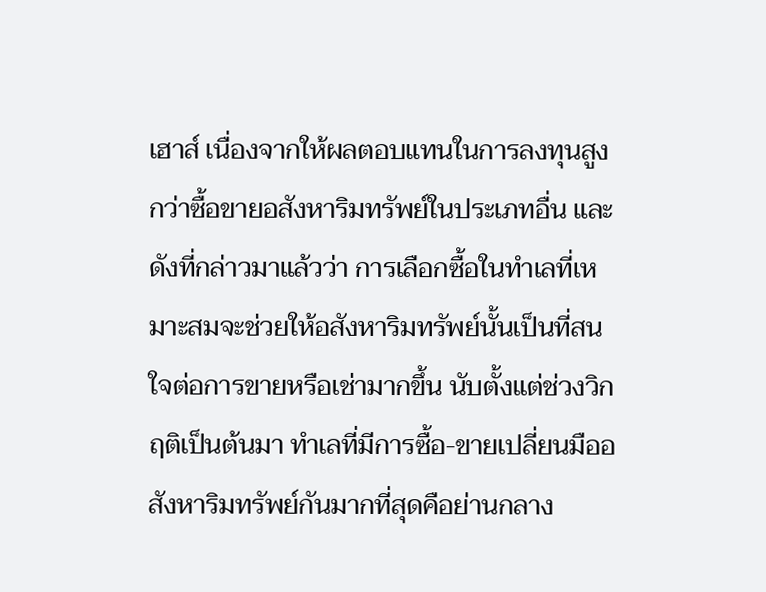เฮาส์ เนื่องจากให้ผลตอบแทนในการลงทุนสูงกว่าซื้อขายอสังหาริมทรัพย์ในประเภทอื่น และดังที่กล่าวมาแล้วว่า การเลือกซื้อในทำเลที่เหมาะสมจะช่วยให้อสังหาริมทรัพย์นั้นเป็นที่สนใจต่อการขายหรือเช่ามากขึ้น นับตั้งแต่ช่วงวิกฤติเป็นต้นมา ทำเลที่มีการซื้อ-ขายเปลี่ยนมืออสังหาริมทรัพย์กันมากที่สุดคือย่านกลาง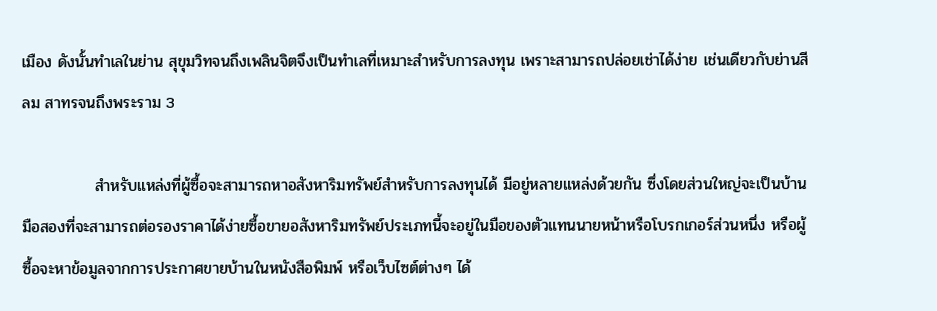เมือง ดังนั้นทำเลในย่าน สุขุมวิทจนถึงเพลินจิตจึงเป็นทำเลที่เหมาะสำหรับการลงทุน เพราะสามารถปล่อยเช่าได้ง่าย เช่นเดียวกับย่านสีลม สาทรจนถึงพระราม 3

             สำหรับแหล่งที่ผู้ซื้อจะสามารถหาอสังหาริมทรัพย์สำหรับการลงทุนได้ มีอยู่หลายแหล่งด้วยกัน ซึ่งโดยส่วนใหญ่จะเป็นบ้านมือสองที่จะสามารถต่อรองราคาได้ง่ายซื้อขายอสังหาริมทรัพย์ประเภทนี้จะอยู่ในมือของตัวแทนนายหน้าหรือโบรกเกอร์ส่วนหนึ่ง หรือผู้ซื้อจะหาข้อมูลจากการประกาศขายบ้านในหนังสือพิมพ์ หรือเว็บไซต์ต่างๆ ได้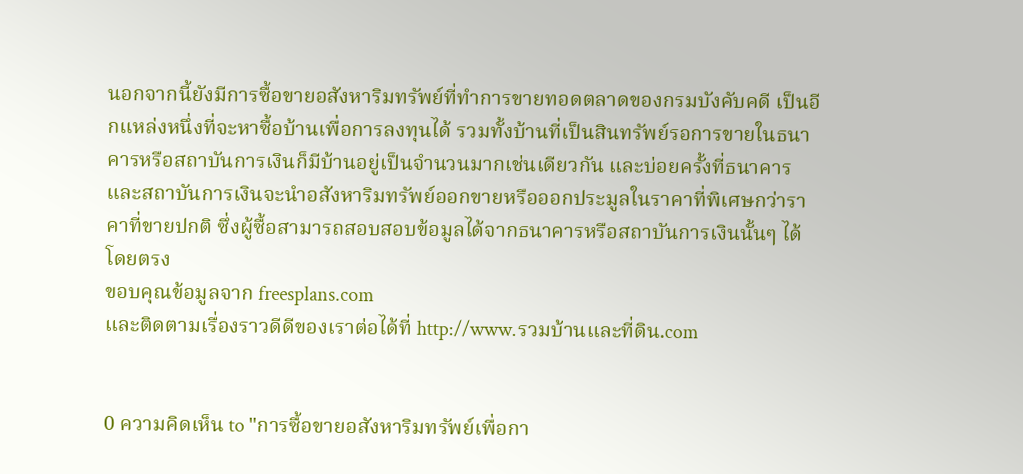นอกจากนี้ยังมีการซื้อขายอสังหาริมทรัพย์ที่ทำการขายทอดตลาดของกรมบังคับคดี เป็นอีกแหล่งหนึ่งที่จะหาซื้อบ้านเพื่อการลงทุนได้ รวมทั้งบ้านที่เป็นสินทรัพย์รอการขายในธนาคารหรือสถาบันการเงินก็มีบ้านอยู่เป็นจำนวนมากเช่นเดียวกัน และบ่อยครั้งที่ธนาคารและสถาบันการเงินจะนำอสังหาริมทรัพย์ออกขายหรือออกประมูลในราคาที่พิเศษกว่าราคาที่ขายปกติ ซึ่งผู้ซื้อสามารถสอบสอบข้อมูลได้จากธนาคารหรือสถาบันการเงินนั้นๆ ได้โดยตรง
ขอบคุณข้อมูลจาก freesplans.com
และติดตามเรื่องราวดีดีของเราต่อได้ที่ http://www.รวมบ้านและที่ดิน.com


0 ความคิดเห็น to "การซื้อขายอสังหาริมทรัพย์เพื่อกา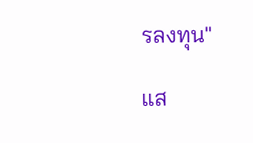รลงทุน"

แส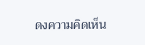ดงความคิดเห็น